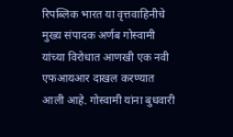रिपब्लिक भारत या वृत्तवाहिनीचे मुख्य संपादक अर्णब गोस्वामी यांच्या विरोधात आणखी एक नवी एफआयआर दाखल करण्यात आली आहे. गोस्वामी यांना बुधवारी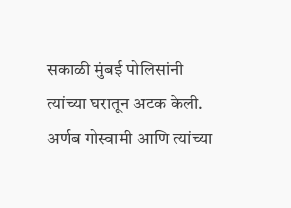सकाळी मुंबई पोलिसांनी त्यांच्या घरातून अटक केली. अर्णब गोस्वामी आणि त्यांच्या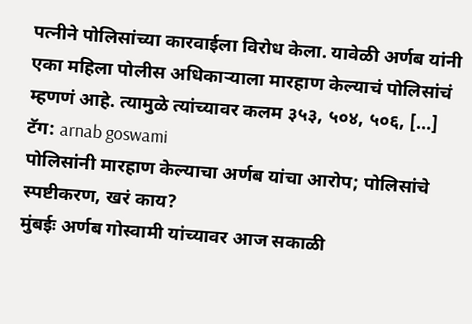पत्नीने पोलिसांच्या कारवाईला विरोध केला. यावेळी अर्णब यांनी एका महिला पोलीस अधिकाऱ्याला मारहाण केल्याचं पोलिसांचं म्हणणं आहे. त्यामुळे त्यांच्यावर कलम ३५३, ५०४, ५०६, […]
टॅग: arnab goswami
पोलिसांनी मारहाण केल्याचा अर्णब यांचा आरोप; पोलिसांचे स्पष्टीकरण, खरं काय?
मुंबईः अर्णब गोस्वामी यांच्यावर आज सकाळी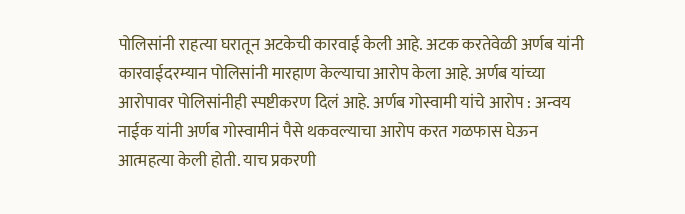पोलिसांनी राहत्या घरातून अटकेची कारवाई केली आहे. अटक करतेवेळी अर्णब यांनी कारवाईदरम्यान पोलिसांनी मारहाण केल्याचा आरोप केला आहे. अर्णब यांच्या आरोपावर पोलिसांनीही स्पष्टीकरण दिलं आहे. अर्णब गोस्वामी यांचे आरोप : अन्वय नाईक यांनी अर्णब गोस्वामीनं पैसे थकवल्याचा आरोप करत गळफास घेऊन आत्महत्या केली होती. याच प्रकरणी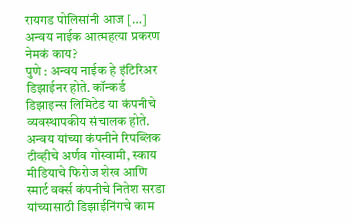रायगड पोलिसांनी आज […]
अन्वय नाईक आत्महत्या प्रकरण नेमकं काय?
पुणे : अन्वय नाईक हे इंटिरिअर डिझाईनर होते. कॉन्कर्ड डिझाइन्स लिमिटेड या कंपनीचे व्यवस्थापकीय संचालक होते. अन्वय यांच्या कंपनीने रिपब्लिक टीव्हीचे अर्णव गोस्वामी, स्काय मीडियाचे फिरोज शेख आणि स्मार्ट वर्क्स कंपनीचे नितेश सरडा यांच्यासाठी डिझाईनिंगचे काम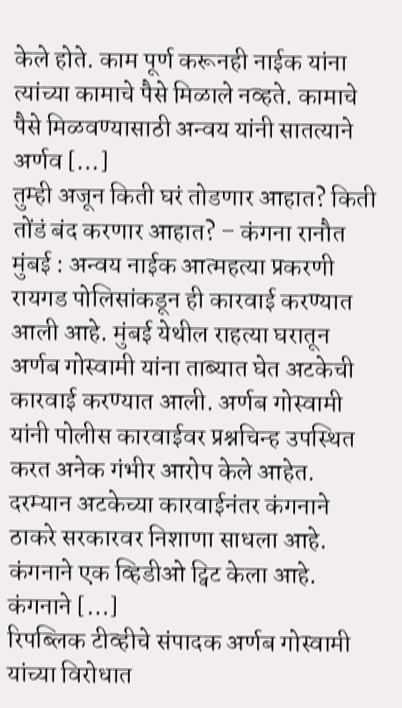केले होते. काम पूर्ण करूनही नाईक यांना त्यांच्या कामाचे पैसे मिळाले नव्हते. कामाचे पैसे मिळवण्यासाठी अन्वय यांनी सातत्याने अर्णव […]
तुम्ही अजून किती घरं तोडणार आहात? किती तोंडं बंद करणार आहात? – कंगना रानौत
मुंबई : अन्वय नाईक आत्महत्या प्रकरणी रायगड पोलिसांकडून ही कारवाई करण्यात आली आहे. मुंबई येथील राहत्या घरातून अर्णब गोस्वामी यांना ताब्यात घेत अटकेची कारवाई करण्यात आली. अर्णब गोस्वामी यांनी पोलीस कारवाईवर प्रश्नचिन्ह उपस्थित करत अनेक गंभीर आरोप केले आहेत. दरम्यान अटकेच्या कारवाईनंतर कंगनाने ठाकरे सरकारवर निशाणा साधला आहे. कंगनाने एक व्हिडीओ ट्विट केला आहे. कंगनाने […]
रिपब्लिक टीव्हीचे संपादक अर्णब गोस्वामी यांच्या विरोधात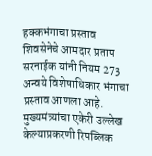हक्कभंगाचा प्रस्ताव
शिवसेनेचे आमदार प्रताप सरनाईक यांनी नियम 273 अन्वये विशेषाधिकार भंगाचा प्रस्ताव आणला आहे. मुख्यमंत्र्यांचा एकेरी उल्लेख केल्याप्रकरणी रिपब्लिक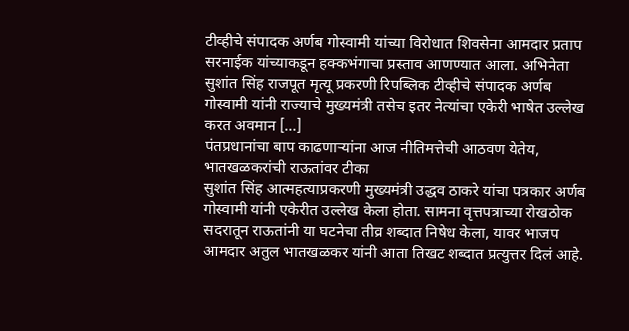टीव्हीचे संपादक अर्णब गोस्वामी यांच्या विरोधात शिवसेना आमदार प्रताप सरनाईक यांच्याकडून हक्कभंगाचा प्रस्ताव आणण्यात आला. अभिनेता सुशांत सिंह राजपूत मृत्यू प्रकरणी रिपब्लिक टीव्हीचे संपादक अर्णब गोस्वामी यांनी राज्याचे मुख्यमंत्री तसेच इतर नेत्यांचा एकेरी भाषेत उल्लेख करत अवमान […]
पंतप्रधानांचा बाप काढणाऱ्यांना आज नीतिमत्तेची आठवण येतेय, भातखळकरांची राऊतांवर टीका
सुशांत सिंह आत्महत्याप्रकरणी मुख्यमंत्री उद्धव ठाकरे यांचा पत्रकार अर्णब गोस्वामी यांनी एकेरीत उल्लेख केला होता. सामना वृत्तपत्राच्या रोखठोक सदरातून राऊतांनी या घटनेचा तीव्र शब्दात निषेध केला, यावर भाजप आमदार अतुल भातखळकर यांनी आता तिखट शब्दात प्रत्युत्तर दिलं आहे.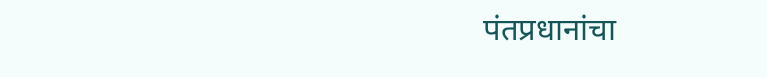पंतप्रधानांचा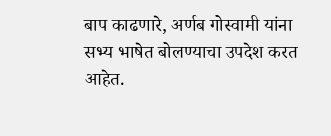बाप काढणारे, अर्णब गोस्वामी यांना सभ्य भाषेत बोलण्याचा उपदेश करत आहेत.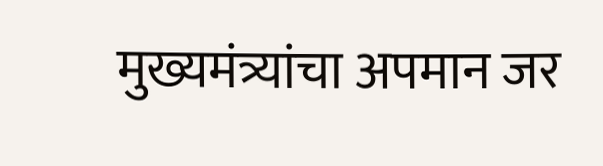मुख्यमंत्र्यांचा अपमान जर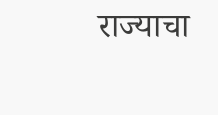राज्याचा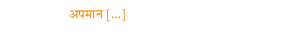अपमान […]